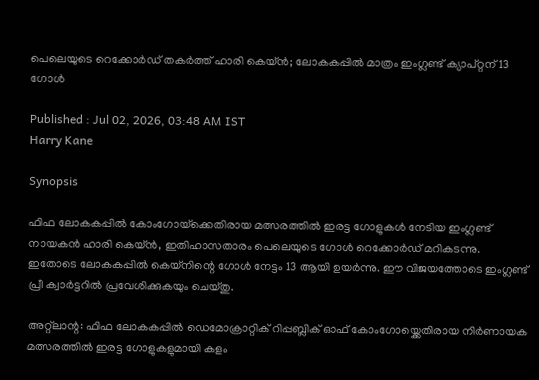പെലെയുടെ റെക്കോര്‍ഡ് തകര്‍ത്ത് ഹാരി കെയ്ന്‍; ലോകകപ്പില്‍ മാത്രം ഇംഗ്ലണ്ട് ക്യാപ്റ്റന് 13 ഗോള്‍

Published : Jul 02, 2026, 03:48 AM IST
Harry Kane

Synopsis

ഫിഫ ലോകകപ്പിൽ കോംഗോയ്‌ക്കെതിരായ മത്സരത്തിൽ ഇരട്ട ഗോളുകൾ നേടിയ ഇംഗ്ലണ്ട് നായകൻ ഹാരി കെയ്ൻ, ഇതിഹാസതാരം പെലെയുടെ ഗോൾ റെക്കോർഡ് മറികടന്നു. ഇതോടെ ലോകകപ്പിൽ കെയ്നിന്റെ ഗോൾ നേട്ടം 13 ആയി ഉയർന്നു. ഈ വിജയത്തോടെ ഇംഗ്ലണ്ട് പ്രീ ക്വാർട്ടറിൽ പ്രവേശിക്കുകയും ചെയ്തു.

അറ്റ്‌ലാന്റ: ഫിഫ ലോകകപ്പില്‍ ഡെമോക്രാറ്റിക് റിപ്പബ്ലിക് ഓഫ് കോംഗോയ്ക്കെതിരായ നിര്‍ണായക മത്സരത്തില്‍ ഇരട്ട ഗോളുകളുമായി കളം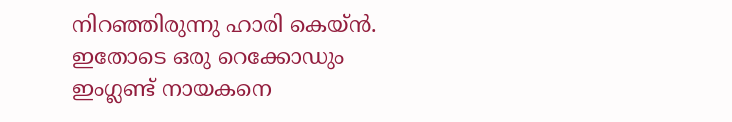നിറഞ്ഞിരുന്നു ഹാരി കെയ്ന്‍. ഇതോടെ ഒരു റെക്കോഡും ഇംഗ്ലണ്ട് നായകനെ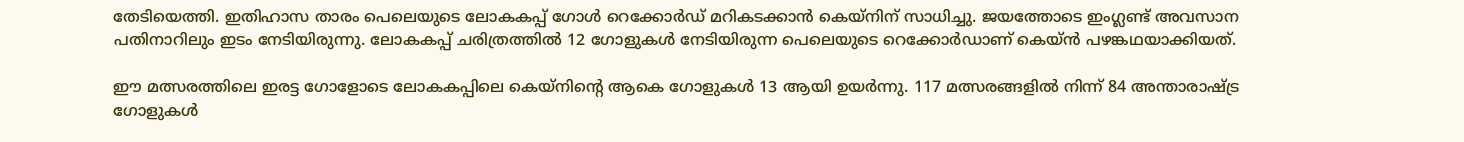തേടിയെത്തി. ഇതിഹാസ താരം പെലെയുടെ ലോകകപ്പ് ഗോള്‍ റെക്കോര്‍ഡ് മറികടക്കാന്‍ കെയ്‌നിന് സാധിച്ചു. ജയത്തോടെ ഇംഗ്ലണ്ട് അവസാന പതിനാറിലും ഇടം നേടിയിരുന്നു. ലോകകപ്പ് ചരിത്രത്തില്‍ 12 ഗോളുകള്‍ നേടിയിരുന്ന പെലെയുടെ റെക്കോര്‍ഡാണ് കെയ്ന്‍ പഴങ്കഥയാക്കിയത്.

ഈ മത്സരത്തിലെ ഇരട്ട ഗോളോടെ ലോകകപ്പിലെ കെയ്നിന്റെ ആകെ ഗോളുകള്‍ 13 ആയി ഉയര്‍ന്നു. 117 മത്സരങ്ങളില്‍ നിന്ന് 84 അന്താരാഷ്ട്ര ഗോളുകള്‍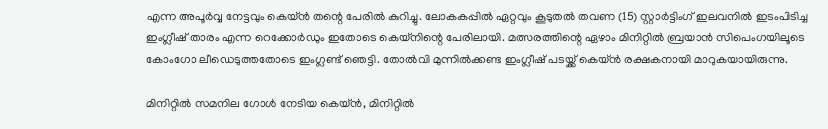എന്ന അപൂര്‍വ്വ നേട്ടവും കെയ്ന്‍ തന്റെ പേരില്‍ കുറിച്ചു. ലോകകപ്പില്‍ ഏറ്റവും കൂടുതല്‍ തവണ (15) സ്റ്റാര്‍ട്ടിംഗ് ഇലവനില്‍ ഇടംപിടിച്ച ഇംഗ്ലീഷ് താരം എന്ന റെക്കോര്‍ഡും ഇതോടെ കെയ്നിന്റെ പേരിലായി. മത്സരത്തിന്റെ ഏഴാം മിനിറ്റില്‍ ബ്രയാന്‍ സിപെംഗയിലൂടെ കോംഗോ ലീഡെടുത്തതോടെ ഇംഗ്ലണ്ട് ഞെട്ടി. തോല്‍വി മുന്നില്‍ക്കണ്ട ഇംഗ്ലീഷ് പടയ്ക്ക് കെയ്ന്‍ രക്ഷകനായി മാറുകയായിരുന്നു.

മിനിറ്റില്‍ സമനില ഗോള്‍ നേടിയ കെയ്ന്‍, മിനിറ്റില്‍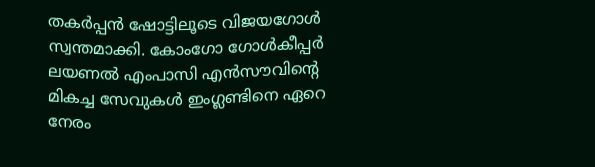തകര്‍പ്പന്‍ ഷോട്ടിലൂടെ വിജയഗോള്‍ സ്വന്തമാക്കി. കോംഗോ ഗോള്‍കീപ്പര്‍ ലയണല്‍ എംപാസി എന്‍സൗവിന്റെ മികച്ച സേവുകള്‍ ഇംഗ്ലണ്ടിനെ ഏറെ നേരം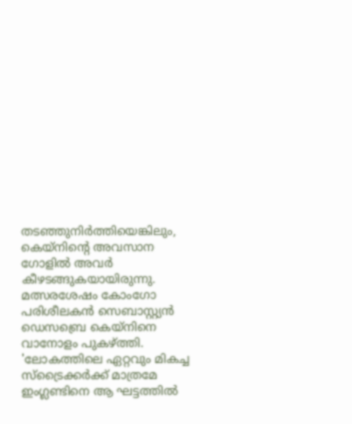തടഞ്ഞുനിര്‍ത്തിയെങ്കിലും, കെയ്നിന്റെ അവസാന ഗോളില്‍ അവര്‍ കീഴടങ്ങുകയായിരുന്നു. മത്സരശേഷം കോംഗോ പരിശീലകന്‍ സെബാസ്റ്റ്യന്‍ ഡെസബ്രെ കെയ്നിനെ വാനോളം പുകഴ്ത്തി. 'ലോകത്തിലെ ഏറ്റവും മികച്ച സ്‌ട്രൈക്കര്‍ക്ക് മാത്രമേ ഇംഗ്ലണ്ടിനെ ആ ഘട്ടത്തില്‍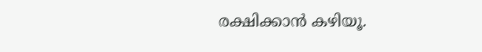രക്ഷിക്കാന്‍ കഴിയൂ.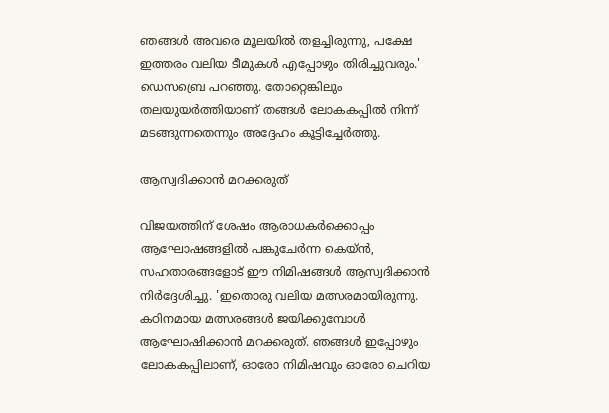ഞങ്ങള്‍ അവരെ മൂലയില്‍ തളച്ചിരുന്നു, പക്ഷേ ഇത്തരം വലിയ ടീമുകള്‍ എപ്പോഴും തിരിച്ചുവരും.' ഡെസബ്രെ പറഞ്ഞു. തോറ്റെങ്കിലും തലയുയര്‍ത്തിയാണ് തങ്ങള്‍ ലോകകപ്പില്‍ നിന്ന് മടങ്ങുന്നതെന്നും അദ്ദേഹം കൂട്ടിച്ചേര്‍ത്തു.

ആസ്വദിക്കാന്‍ മറക്കരുത്

വിജയത്തിന് ശേഷം ആരാധകര്‍ക്കൊപ്പം ആഘോഷങ്ങളില്‍ പങ്കുചേര്‍ന്ന കെയ്ന്‍, സഹതാരങ്ങളോട് ഈ നിമിഷങ്ങള്‍ ആസ്വദിക്കാന്‍ നിര്‍ദ്ദേശിച്ചു. 'ഇതൊരു വലിയ മത്സരമായിരുന്നു. കഠിനമായ മത്സരങ്ങള്‍ ജയിക്കുമ്പോള്‍ ആഘോഷിക്കാന്‍ മറക്കരുത്. ഞങ്ങള്‍ ഇപ്പോഴും ലോകകപ്പിലാണ്, ഓരോ നിമിഷവും ഓരോ ചെറിയ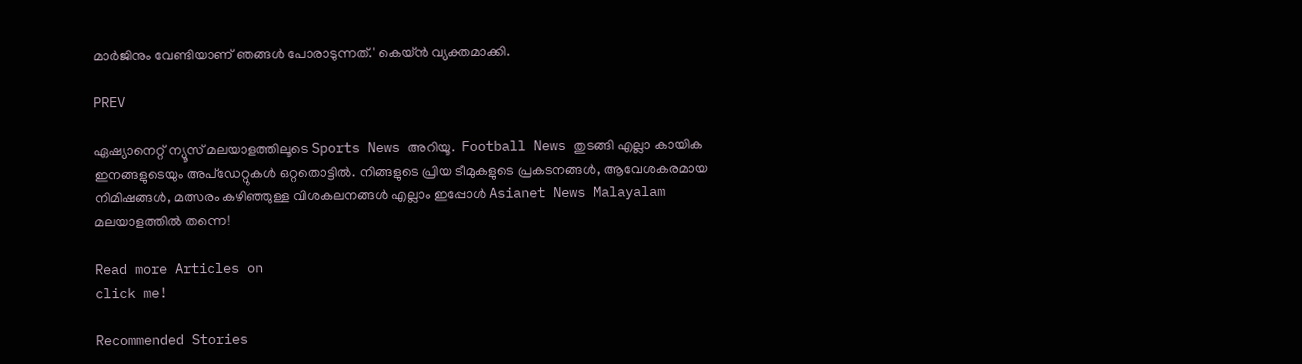മാര്‍ജിനും വേണ്ടിയാണ് ഞങ്ങള്‍ പോരാടുന്നത്.' കെയ്ന്‍ വ്യക്തമാക്കി.

PREV

ഏഷ്യാനെറ്റ് ന്യൂസ് മലയാളത്തിലൂടെ Sports News അറിയൂ.  Football News തുടങ്ങി എല്ലാ കായിക ഇനങ്ങളുടെയും അപ്‌ഡേറ്റുകൾ ഒറ്റതൊട്ടിൽ. നിങ്ങളുടെ പ്രിയ ടീമുകളുടെ പ്രകടനങ്ങൾ, ആവേശകരമായ നിമിഷങ്ങൾ, മത്സരം കഴിഞ്ഞുള്ള വിശകലനങ്ങൾ എല്ലാം ഇപ്പോൾ Asianet News Malayalam മലയാളത്തിൽ തന്നെ!

Read more Articles on
click me!

Recommended Stories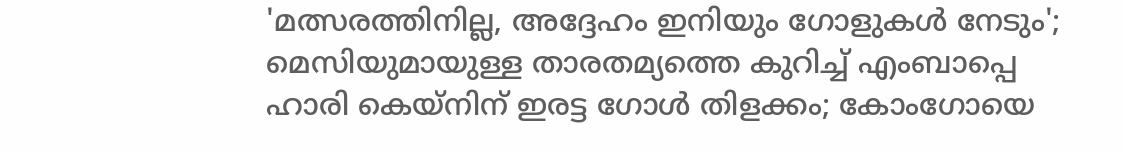'മത്സരത്തിനില്ല, അദ്ദേഹം ഇനിയും ഗോളുകള്‍ നേടും'; മെസിയുമായുള്ള താരതമ്യത്തെ കുറിച്ച് എംബാപ്പെ
ഹാരി കെയ്‌നിന് ഇരട്ട ഗോള്‍ തിളക്കം; കോംഗോയെ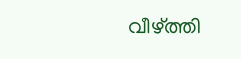വീഴ്ത്തി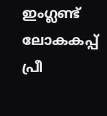ഇംഗ്ലണ്ട് ലോകകപ്പ് പ്രീ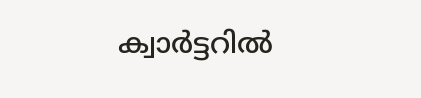ക്വാര്‍ട്ടറില്‍